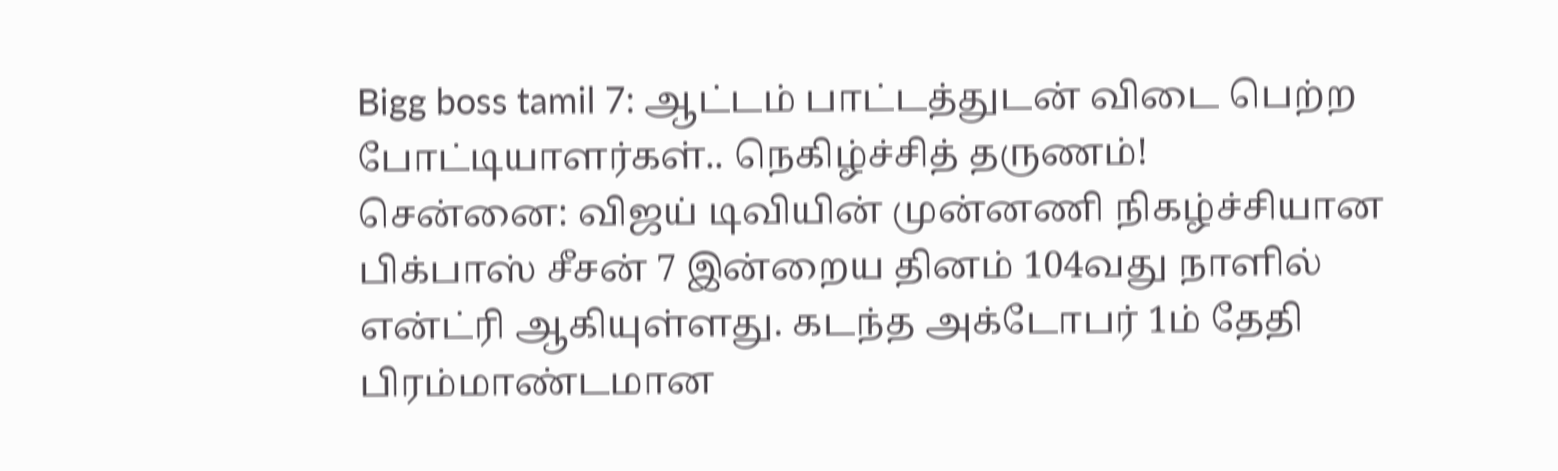Bigg boss tamil 7: ஆட்டம் பாட்டத்துடன் விடை பெற்ற போட்டியாளர்கள்.. நெகிழ்ச்சித் தருணம்!
சென்னை: விஜய் டிவியின் முன்னணி நிகழ்ச்சியான பிக்பாஸ் சீசன் 7 இன்றைய தினம் 104வது நாளில் என்ட்ரி ஆகியுள்ளது. கடந்த அக்டோபர் 1ம் தேதி பிரம்மாண்டமான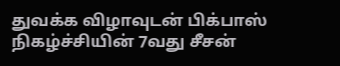துவக்க விழாவுடன் பிக்பாஸ் நிகழ்ச்சியின் 7வது சீசன்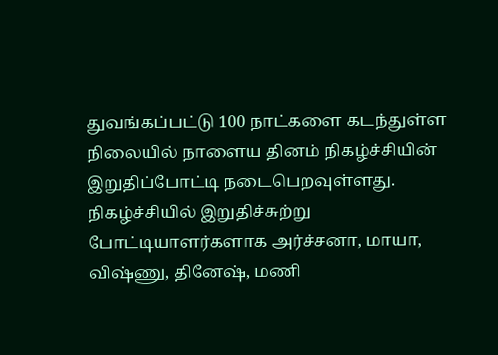துவங்கப்பட்டு 100 நாட்களை கடந்துள்ள நிலையில் நாளைய தினம் நிகழ்ச்சியின் இறுதிப்போட்டி நடைபெறவுள்ளது. நிகழ்ச்சியில் இறுதிச்சுற்று போட்டியாளர்களாக அர்ச்சனா, மாயா, விஷ்ணு, தினேஷ், மணி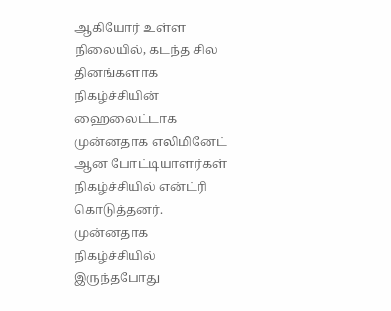ஆகியோர் உள்ள நிலையில், கடந்த சில தினங்களாக நிகழ்ச்சியின் ஹைலைட்டாக முன்னதாக எலிமினேட் ஆன போட்டியாளர்கள் நிகழ்ச்சியில் என்ட்ரி கொடுத்தனர்.
முன்னதாக நிகழ்ச்சியில் இருந்தபோது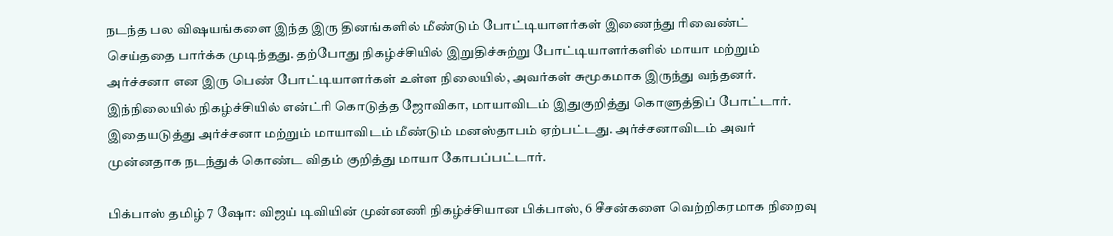நடந்த பல விஷயங்களை இந்த இரு தினங்களில் மீண்டும் போட்டியாளர்கள் இணைந்து ரிவைண்ட் செய்ததை பார்க்க முடிந்தது. தற்போது நிகழ்ச்சியில் இறுதிச்சுற்று போட்டியாளர்களில் மாயா மற்றும் அர்ச்சனா என இரு பெண் போட்டியாளர்கள் உள்ள நிலையில், அவர்கள் சுமூகமாக இருந்து வந்தனர். இந்நிலையில் நிகழ்ச்சியில் என்ட்ரி கொடுத்த ஜோவிகா, மாயாவிடம் இதுகுறித்து கொளுத்திப் போட்டார். இதையடுத்து அர்ச்சனா மற்றும் மாயாவிடம் மீண்டும் மனஸ்தாபம் ஏற்பட்டது. அர்ச்சனாவிடம் அவர் முன்னதாக நடந்துக் கொண்ட விதம் குறித்து மாயா கோபப்பட்டார்.

பிக்பாஸ் தமிழ் 7 ஷோ: விஜய் டிவியின் முன்னணி நிகழ்ச்சியான பிக்பாஸ், 6 சீசன்களை வெற்றிகரமாக நிறைவு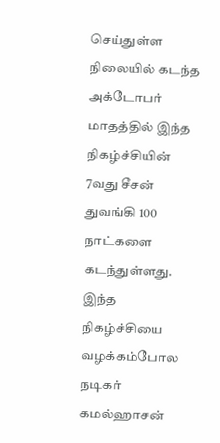செய்துள்ள நிலையில் கடந்த அக்டோபர் மாதத்தில் இந்த நிகழ்ச்சியின் 7வது சீசன் துவங்கி 100 நாட்களை கடந்துள்ளது. இந்த நிகழ்ச்சியை வழக்கம்போல நடிகர் கமல்ஹாசன்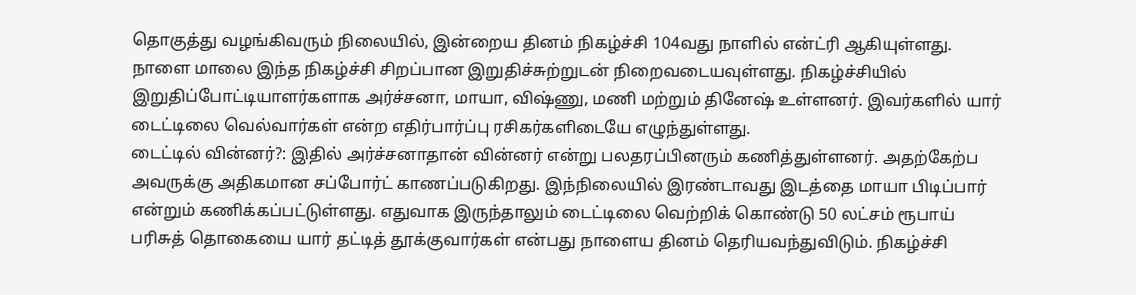தொகுத்து வழங்கிவரும் நிலையில், இன்றைய தினம் நிகழ்ச்சி 104வது நாளில் என்ட்ரி ஆகியுள்ளது. நாளை மாலை இந்த நிகழ்ச்சி சிறப்பான இறுதிச்சுற்றுடன் நிறைவடையவுள்ளது. நிகழ்ச்சியில் இறுதிப்போட்டியாளர்களாக அர்ச்சனா, மாயா, விஷ்ணு, மணி மற்றும் தினேஷ் உள்ளனர். இவர்களில் யார் டைட்டிலை வெல்வார்கள் என்ற எதிர்பார்ப்பு ரசிகர்களிடையே எழுந்துள்ளது.
டைட்டில் வின்னர்?: இதில் அர்ச்சனாதான் வின்னர் என்று பலதரப்பினரும் கணித்துள்ளனர். அதற்கேற்ப அவருக்கு அதிகமான சப்போர்ட் காணப்படுகிறது. இந்நிலையில் இரண்டாவது இடத்தை மாயா பிடிப்பார் என்றும் கணிக்கப்பட்டுள்ளது. எதுவாக இருந்தாலும் டைட்டிலை வெற்றிக் கொண்டு 50 லட்சம் ரூபாய் பரிசுத் தொகையை யார் தட்டித் தூக்குவார்கள் என்பது நாளைய தினம் தெரியவந்துவிடும். நிகழ்ச்சி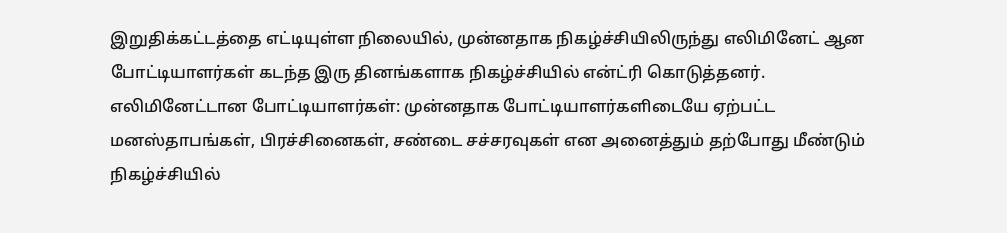இறுதிக்கட்டத்தை எட்டியுள்ள நிலையில், முன்னதாக நிகழ்ச்சியிலிருந்து எலிமினேட் ஆன போட்டியாளர்கள் கடந்த இரு தினங்களாக நிகழ்ச்சியில் என்ட்ரி கொடுத்தனர்.
எலிமினேட்டான போட்டியாளர்கள்: முன்னதாக போட்டியாளர்களிடையே ஏற்பட்ட மனஸ்தாபங்கள், பிரச்சினைகள், சண்டை சச்சரவுகள் என அனைத்தும் தற்போது மீண்டும் நிகழ்ச்சியில்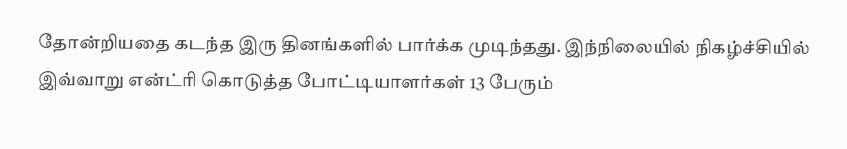தோன்றியதை கடந்த இரு தினங்களில் பார்க்க முடிந்தது. இந்நிலையில் நிகழ்ச்சியில் இவ்வாறு என்ட்ரி கொடுத்த போட்டியாளர்கள் 13 பேரும்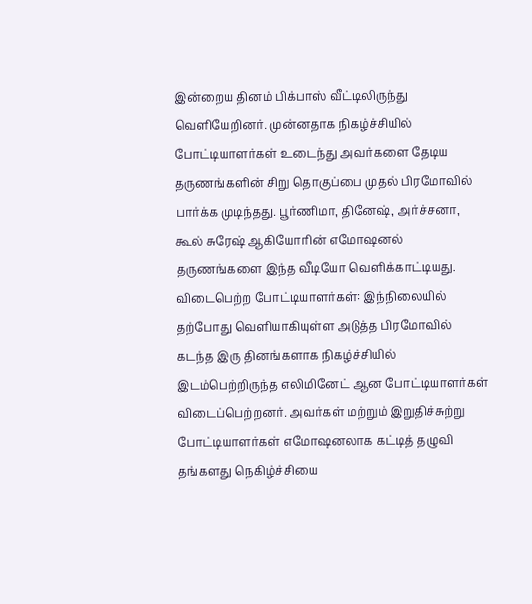இன்றைய தினம் பிக்பாஸ் வீட்டிலிருந்து வெளியேறினர். முன்னதாக நிகழ்ச்சியில் போட்டியாளர்கள் உடைந்து அவர்களை தேடிய தருணங்களின் சிறு தொகுப்பை முதல் பிரமோவில் பார்க்க முடிந்தது. பூர்ணிமா, தினேஷ், அர்ச்சனா, கூல் சுரேஷ் ஆகியோரின் எமோஷனல் தருணங்களை இந்த வீடியோ வெளிக்காட்டியது.
விடைபெற்ற போட்டியாளர்கள்: இந்நிலையில் தற்போது வெளியாகியுள்ள அடுத்த பிரமோவில் கடந்த இரு தினங்களாக நிகழ்ச்சியில் இடம்பெற்றிருந்த எலிமினேட் ஆன போட்டியாளர்கள் விடைப்பெற்றனர். அவர்கள் மற்றும் இறுதிச்சுற்று போட்டியாளர்கள் எமோஷனலாக கட்டித் தழுவி தங்களது நெகிழ்ச்சியை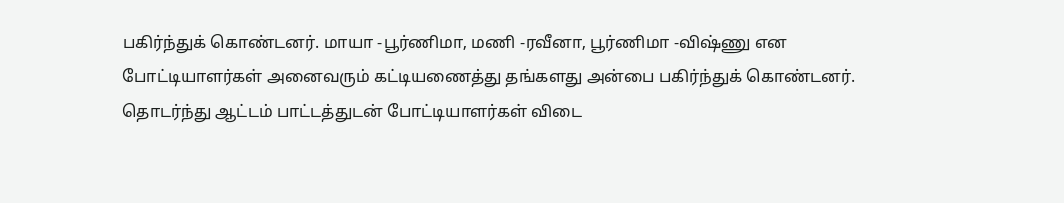பகிர்ந்துக் கொண்டனர். மாயா -பூர்ணிமா, மணி -ரவீனா, பூர்ணிமா -விஷ்ணு என போட்டியாளர்கள் அனைவரும் கட்டியணைத்து தங்களது அன்பை பகிர்ந்துக் கொண்டனர். தொடர்ந்து ஆட்டம் பாட்டத்துடன் போட்டியாளர்கள் விடை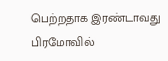பெற்றதாக இரண்டாவது பிரமோவில்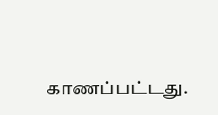காணப்பட்டது.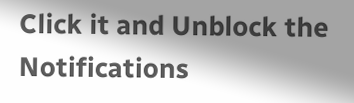Click it and Unblock the Notifications